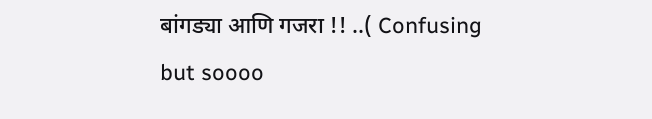बांगड्या आणि गजरा !! ..( Confusing but soooo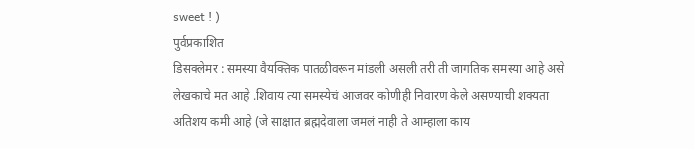sweet ! )
पुर्वप्रकाशित
डिसक्लेमर : समस्या वैयक्तिक पातळीवरून मांडली असली तरी ती जागतिक समस्या आहे असे लेखकाचे मत आहे .शिवाय त्या समस्येचं आजवर कोणीही निवारण केले असण्याची शक्यता अतिशय कमी आहे (जे साक्षात ब्रह्मदेवाला जमलं नाही ते आम्हाला काय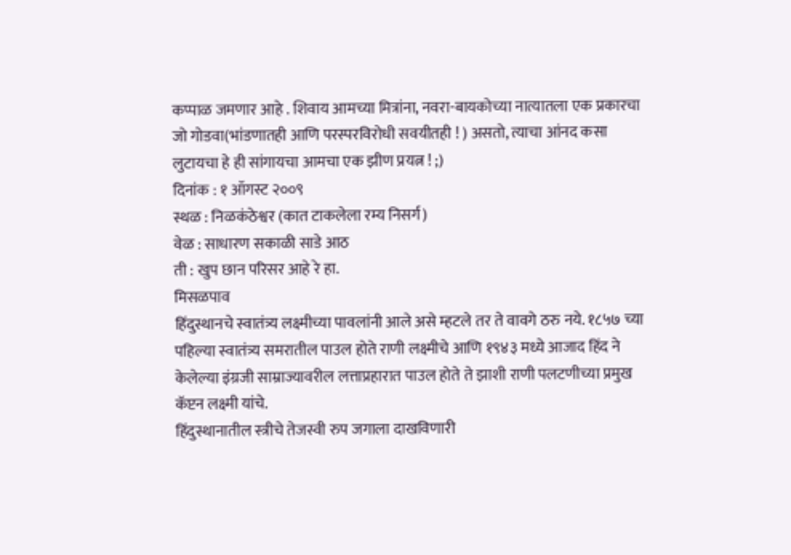कप्पाळ जमणार आहे . शिवाय आमच्या मित्रांना, नवरा-बायकोच्या नात्यातला एक प्रकारचा जो गोडवा(भांडणातही आणि परस्परविरोधी सवयीतही ! ) असतो, त्याचा आंनद कसा लुटायचा हे ही सांगायचा आमचा एक झीण प्रयत्न ! ;)
दिनांक : १ ऑगस्ट २००९
स्थळ : निळकंठेश्वर (कात टाकलेला रम्य निसर्ग)
वेळ : साधारण सकाळी साडे आठ
ती : खुप छान परिसर आहे रे हा.
मिसळपाव
हिंदुस्थानचे स्वातंत्र्य लक्ष्मीच्या पावलांनी आले असे म्हटले तर ते वावगे ठरु नये. १८५७ च्या पहिल्या स्वातंत्र्य समरातील पाउल होते राणी लक्ष्मीचे आणि १९४३ मध्ये आजाद हिंद ने केलेल्या इंग्रजी साम्राज्यावरील लत्ताप्रहारात पाउल होते ते झाशी राणी पलटणीच्या प्रमुख कॅप्टन लक्ष्मी यांचे.
हिंदुस्थानातील स्त्रीचे तेजस्वी रुप जगाला दाखविणारी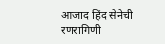आजाद हिंद सेनेची रणरागिणी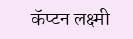कॅप्टन लक्ष्मी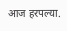आज हरपल्या.